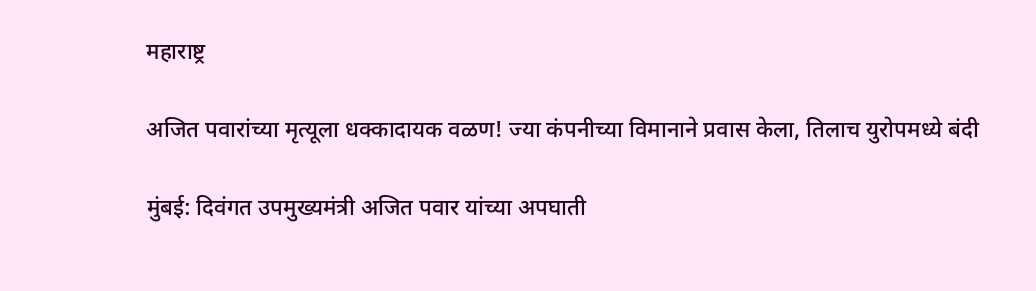महाराष्ट्र

अजित पवारांच्या मृत्यूला धक्कादायक वळण! ज्या कंपनीच्या विमानाने प्रवास केला, तिलाच युरोपमध्ये बंदी

मुंबई: दिवंगत उपमुख्यमंत्री अजित पवार यांच्या अपघाती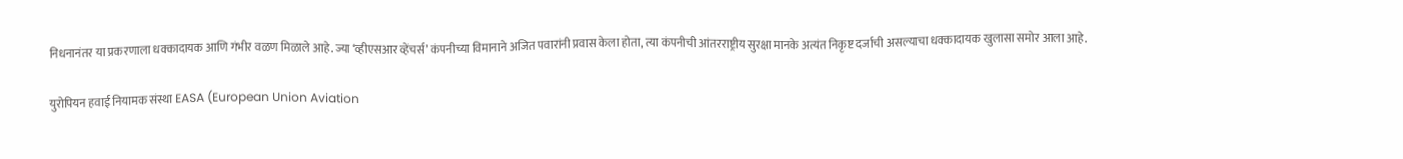निधनानंतर या प्रकरणाला धक्कादायक आणि गंभीर वळण मिळाले आहे. ज्या ‘व्हीएसआर व्हेंचर्स’ कंपनीच्या विमानाने अजित पवारांनी प्रवास केला होता, त्या कंपनीची आंतरराष्ट्रीय सुरक्षा मानके अत्यंत निकृष्ट दर्जाची असल्याचा धक्कादायक खुलासा समोर आला आहे.

युरोपियन हवाई नियामक संस्था EASA (European Union Aviation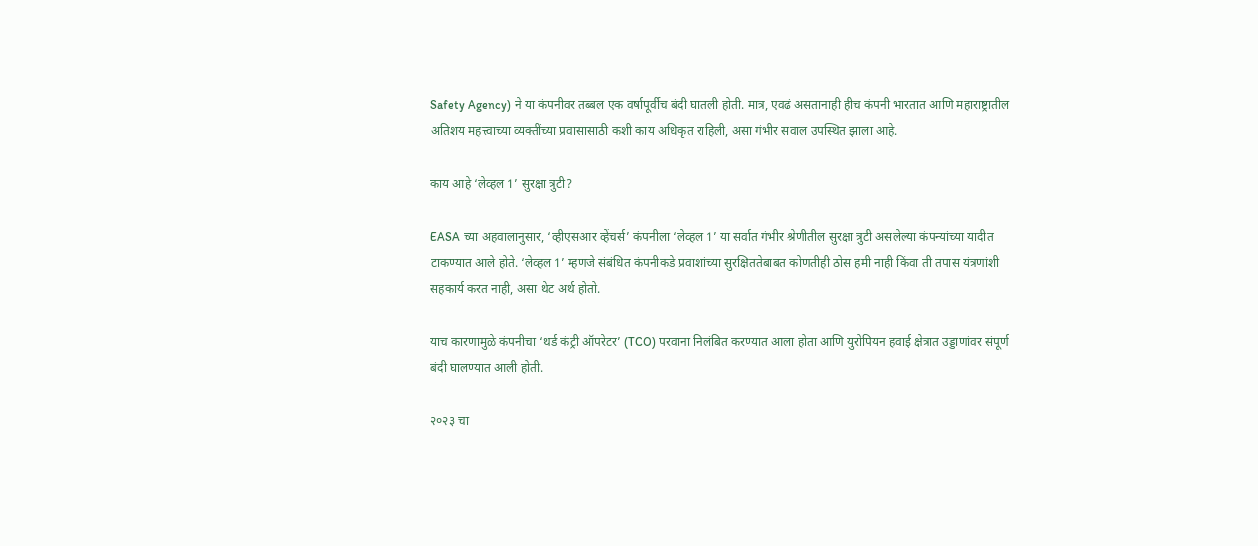Safety Agency) ने या कंपनीवर तब्बल एक वर्षापूर्वीच बंदी घातली होती. मात्र, एवढं असतानाही हीच कंपनी भारतात आणि महाराष्ट्रातील अतिशय महत्त्वाच्या व्यक्तींच्या प्रवासासाठी कशी काय अधिकृत राहिली, असा गंभीर सवाल उपस्थित झाला आहे.

काय आहे ‘लेव्हल 1’ सुरक्षा त्रुटी?

EASA च्या अहवालानुसार, ‘व्हीएसआर व्हेंचर्स’ कंपनीला ‘लेव्हल 1’ या सर्वात गंभीर श्रेणीतील सुरक्षा त्रुटी असलेल्या कंपन्यांच्या यादीत टाकण्यात आले होते. ‘लेव्हल 1’ म्हणजे संबंधित कंपनीकडे प्रवाशांच्या सुरक्षिततेबाबत कोणतीही ठोस हमी नाही किंवा ती तपास यंत्रणांशी सहकार्य करत नाही, असा थेट अर्थ होतो.

याच कारणामुळे कंपनीचा ‘थर्ड कंट्री ऑपरेटर’ (TCO) परवाना निलंबित करण्यात आला होता आणि युरोपियन हवाई क्षेत्रात उड्डाणांवर संपूर्ण बंदी घालण्यात आली होती.

२०२३ चा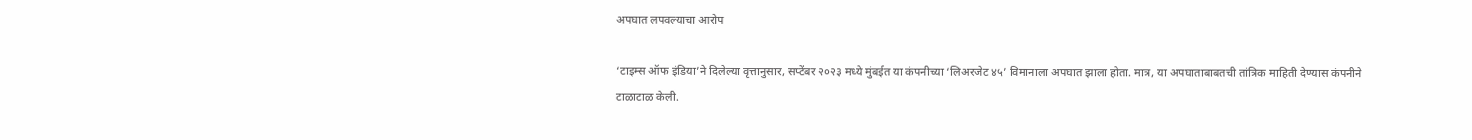अपघात लपवल्याचा आरोप

‘टाइम्स ऑफ इंडिया’ने दिलेल्या वृत्तानुसार, सप्टेंबर २०२३ मध्ये मुंबईत या कंपनीच्या ‘लिअरजेट ४५’ विमानाला अपघात झाला होता. मात्र, या अपघाताबाबतची तांत्रिक माहिती देण्यास कंपनीने टाळाटाळ केली.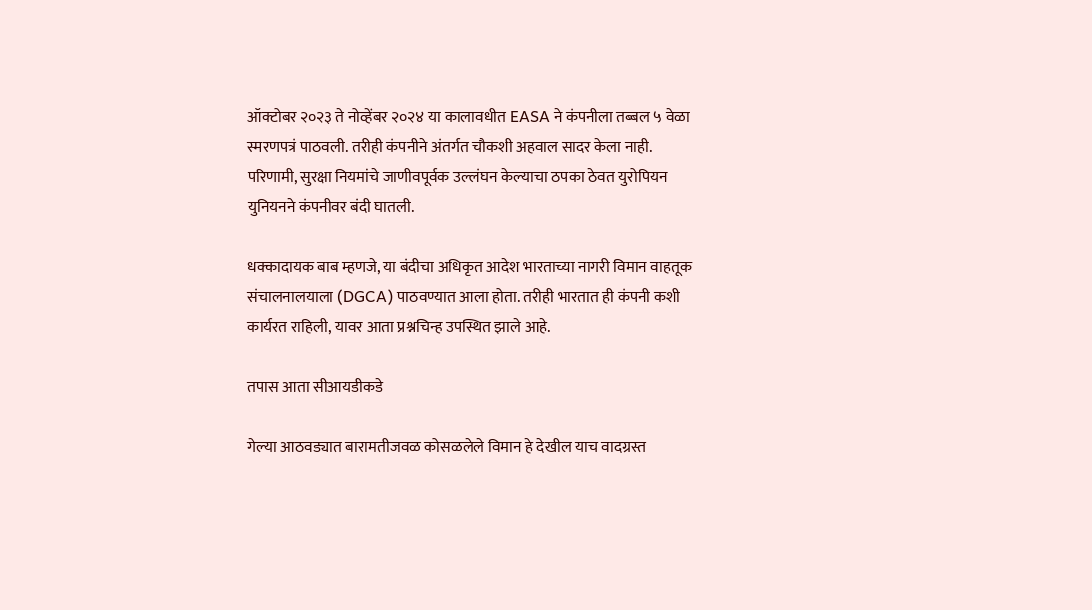ऑक्टोबर २०२३ ते नोव्हेंबर २०२४ या कालावधीत EASA ने कंपनीला तब्बल ५ वेळा स्मरणपत्रं पाठवली. तरीही कंपनीने अंतर्गत चौकशी अहवाल सादर केला नाही. परिणामी, सुरक्षा नियमांचे जाणीवपूर्वक उल्लंघन केल्याचा ठपका ठेवत युरोपियन युनियनने कंपनीवर बंदी घातली.

धक्कादायक बाब म्हणजे, या बंदीचा अधिकृत आदेश भारताच्या नागरी विमान वाहतूक संचालनालयाला (DGCA) पाठवण्यात आला होता. तरीही भारतात ही कंपनी कशी कार्यरत राहिली, यावर आता प्रश्नचिन्ह उपस्थित झाले आहे.

तपास आता सीआयडीकडे

गेल्या आठवड्यात बारामतीजवळ कोसळलेले विमान हे देखील याच वादग्रस्त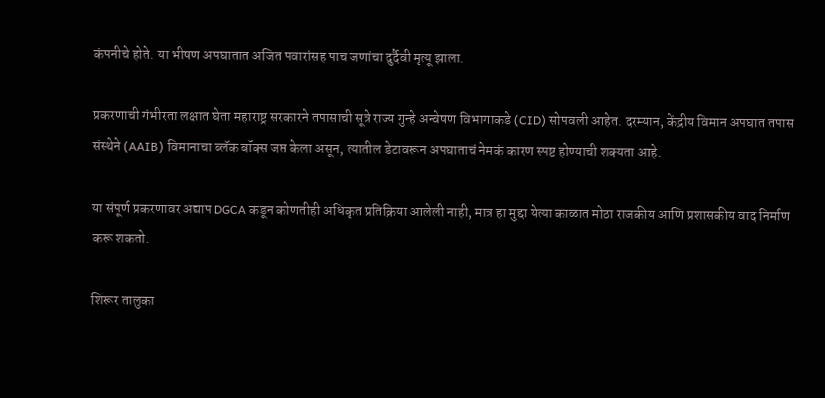कंपनीचे होते. या भीषण अपघातात अजित पवारांसह पाच जणांचा दुर्दैवी मृत्यू झाला.

प्रकरणाची गंभीरता लक्षात घेता महाराष्ट्र सरकारने तपासाची सूत्रे राज्य गुन्हे अन्वेषण विभागाकडे (CID) सोपवली आहेत. दरम्यान, केंद्रीय विमान अपघात तपास संस्थेने (AAIB) विमानाचा ब्लॅक बॉक्स जप्त केला असून, त्यातील डेटावरून अपघाताचं नेमकं कारण स्पष्ट होण्याची शक्यता आहे.

या संपूर्ण प्रकरणावर अद्याप DGCA कडून कोणतीही अधिकृत प्रतिक्रिया आलेली नाही, मात्र हा मुद्दा येत्या काळात मोठा राजकीय आणि प्रशासकीय वाद निर्माण करू शकतो.

शिरूर तालुका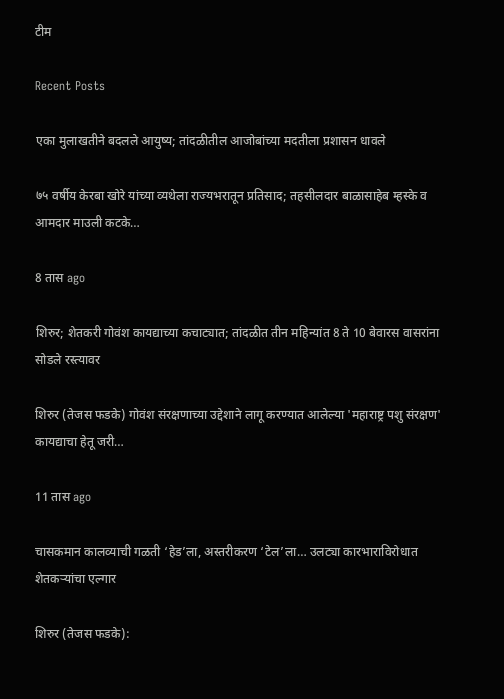टीम

Recent Posts

एका मुलाखतीने बदलले आयुष्य; तांदळीतील आजोबांच्या मदतीला प्रशासन धावले

७५ वर्षीय केरबा खोरे यांच्या व्यथेला राज्यभरातून प्रतिसाद; तहसीलदार बाळासाहेब म्हस्के व आमदार माउली कटके…

8 तास ago

शिरुर; शेतकरी गोवंश कायद्याच्या कचाट्यात; तांदळीत तीन महिन्यांत 8 ते 10 बेवारस वासरांना सोडले रस्त्यावर

शिरुर (तेजस फडके) गोवंश संरक्षणाच्या उद्देशाने लागू करण्यात आलेल्या 'महाराष्ट्र पशु संरक्षण' कायद्याचा हेतू जरी…

11 तास ago

चासकमान कालव्याची गळती ‘हेड’ला, अस्तरीकरण ‘टेल’ला… उलट्या कारभाराविरोधात शेतकऱ्यांचा एल्गार

शिरुर (तेजस फडके):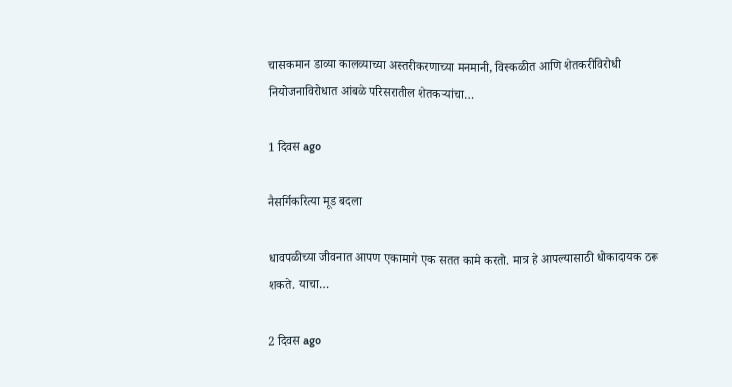चासकमान डाव्या कालव्याच्या अस्तरीकरणाच्या मनमानी, विस्कळीत आणि शेतकरीविरोधी नियोजनाविरोधात आंबळे परिसरातील शेतकऱ्यांचा…

1 दिवस ago

नैसर्गिकरित्या मूड बदला

धावपळीच्या जीवनात आपण एकामागे एक सतत कामे करतो. मात्र हे आपल्यासाठी धोकादायक ठरू शकते. याचा…

2 दिवस ago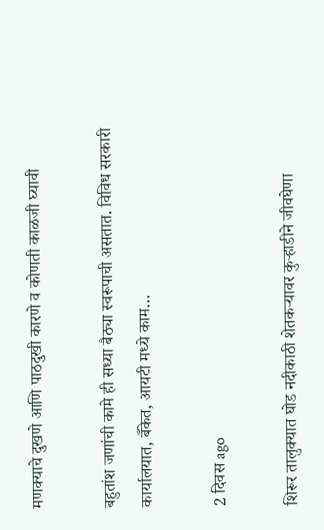मणक्याचे दुखणे आणि पाठदुखी कारणे व कोणती काळजी घ्यावी

बहुतांश जणांची कामे ही सध्या बैठ्या स्वरूपाची असतात. विविध सरकारी कार्यालयात, बँकेत, आयटी मध्ये काम…

2 दिवस ago

शिरूर तालुक्यात घोड नदीकाठी शेतकऱ्यावर कुऱ्हाडीने जीवघेणा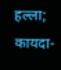हल्ला; कायदा-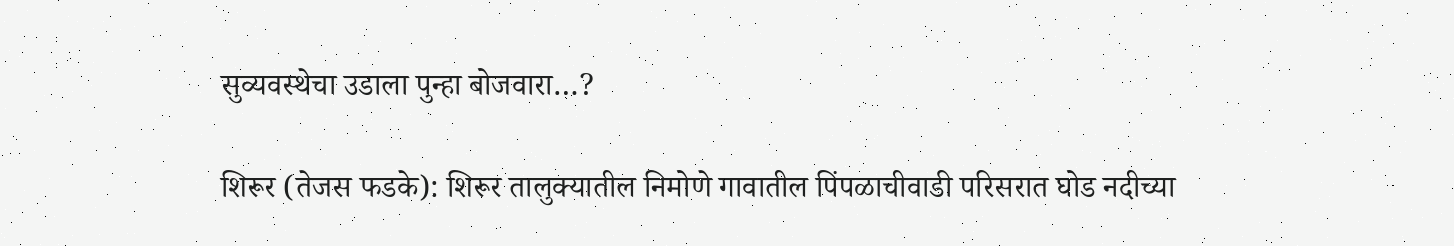सुव्यवस्थेचा उडाला पुन्हा बोजवारा…?

शिरूर (तेजस फडके): शिरूर तालुक्यातील निमोणे गावातील पिंपळाचीवाडी परिसरात घोड नदीच्या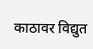काठावर विद्युत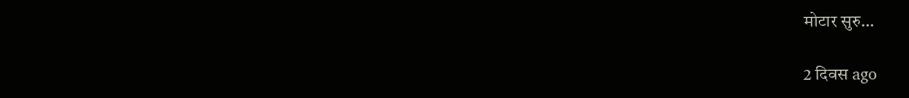मोटार सुरु…

2 दिवस ago